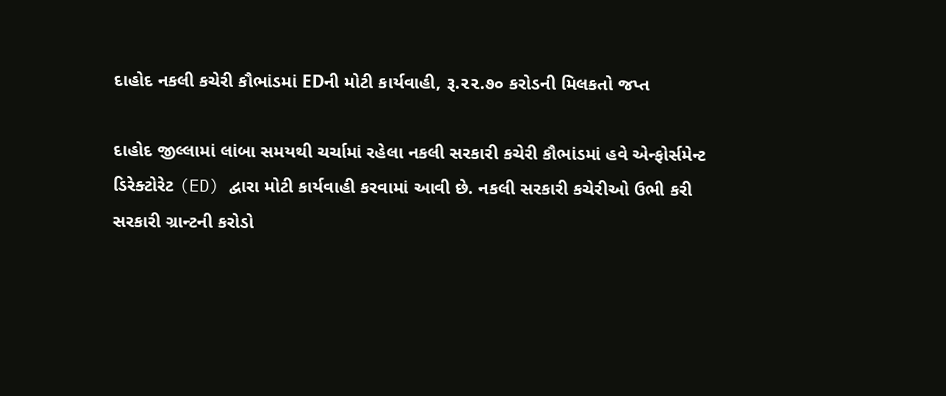દાહોદ નકલી કચેરી કૌભાંડમાં EDની મોટી કાર્યવાહી, રૂ.૨૨.૭૦ કરોડની મિલકતો જપ્ત

દાહોદ જીલ્લામાં લાંબા સમયથી ચર્ચામાં રહેલા નકલી સરકારી કચેરી કૌભાંડમાં હવે એન્ફોર્સમેન્ટ ડિરેક્ટોરેટ (ED) દ્વારા મોટી કાર્યવાહી કરવામાં આવી છે. નકલી સરકારી કચેરીઓ ઉભી કરી સરકારી ગ્રાન્ટની કરોડો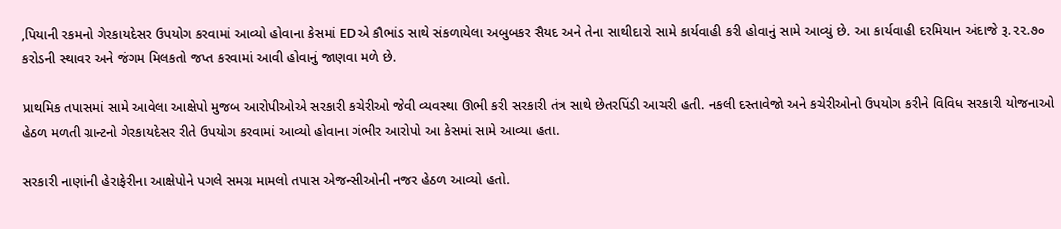‚પિયાની રકમનો ગેરકાયદેસર ઉપયોગ કરવામાં આવ્યો હોવાના કેસમાં EDએ કૌભાંડ સાથે સંકળાયેલા અબુબકર સૈયદ અને તેના સાથીદારો સામે કાર્યવાહી કરી હોવાનું સામે આવ્યું છે. આ કાર્યવાહી દરમિયાન અંદાજે રૂ.૨૨.૭૦ કરોડની સ્થાવર અને જંગમ મિલકતો જપ્ત કરવામાં આવી હોવાનું જાણવા મળે છે.

પ્રાથમિક તપાસમાં સામે આવેલા આક્ષેપો મુજબ આરોપીઓએ સરકારી કચેરીઓ જેવી વ્યવસ્થા ઊભી કરી સરકારી તંત્ર સાથે છેતરપિંડી આચરી હતી. નકલી દસ્તાવેજો અને કચેરીઓનો ઉપયોગ કરીને વિવિધ સરકારી યોજનાઓ હેઠળ મળતી ગ્રાન્ટનો ગેરકાયદેસર રીતે ઉપયોગ કરવામાં આવ્યો હોવાના ગંભીર આરોપો આ કેસમાં સામે આવ્યા હતા.

સરકારી નાણાંની હેરાફેરીના આક્ષેપોને પગલે સમગ્ર મામલો તપાસ એજન્સીઓની નજર હેઠળ આવ્યો હતો.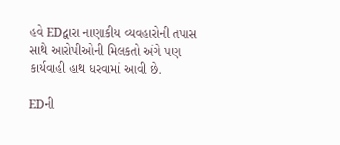હવે EDદ્વારા નાણાકીય વ્યવહારોની તપાસ સાથે આરોપીઓની મિલકતો અંગે પણ કાર્યવાહી હાથ ધરવામાં આવી છે.

EDની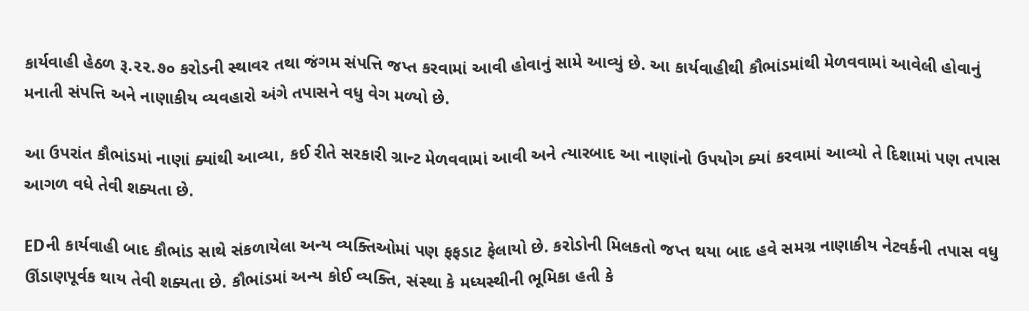કાર્યવાહી હેઠળ રૂ.૨૨.૭૦ કરોડની સ્થાવર તથા જંગમ સંપત્તિ જપ્ત કરવામાં આવી હોવાનું સામે આવ્યું છે. આ કાર્યવાહીથી કૌભાંડમાંથી મેળવવામાં આવેલી હોવાનું મનાતી સંપત્તિ અને નાણાકીય વ્યવહારો અંગે તપાસને વધુ વેગ મળ્યો છે.

આ ઉપરાંત કૌભાંડમાં નાણાં ક્યાંથી આવ્યા, કઈ રીતે સરકારી ગ્રાન્ટ મેળવવામાં આવી અને ત્યારબાદ આ નાણાંનો ઉપયોગ ક્યાં કરવામાં આવ્યો તે દિશામાં પણ તપાસ આગળ વધે તેવી શક્યતા છે.

EDની કાર્યવાહી બાદ કૌભાંડ સાથે સંકળાયેલા અન્ય વ્યક્તિઓમાં પણ ફફડાટ ફેલાયો છે. કરોડોની મિલકતો જપ્ત થયા બાદ હવે સમગ્ર નાણાકીય નેટવર્કની તપાસ વધુ ઊંડાણપૂર્વક થાય તેવી શક્યતા છે. કૌભાંડમાં અન્ય કોઈ વ્યક્તિ, સંસ્થા કે મધ્યસ્થીની ભૂમિકા હતી કે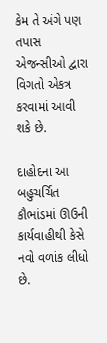કેમ તે અંગે પણ તપાસ એજન્સીઓ દ્વારા વિગતો એકત્ર કરવામાં આવી શકે છે.

દાહોદના આ બહુચર્ચિત કૌભાંડમાં ઊઉની કાર્યવાહીથી કેસે નવો વળાંક લીધો છે.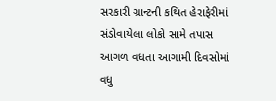સરકારી ગ્રાન્ટની કથિત હેરાફેરીમાં સંડોવાયેલા લોકો સામે તપાસ આગળ વધતા આગામી દિવસોમાં વધુ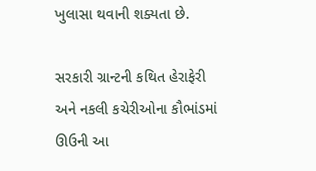ખુલાસા થવાની શક્યતા છે.

સરકારી ગ્રાન્ટની કથિત હેરાફેરી અને નકલી કચેરીઓના કૌભાંડમાં ઊઉની આ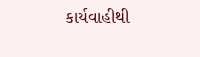કાર્યવાહીથી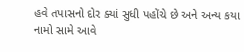હવે તપાસનો દોર ક્યાં સુધી પહોંચે છે અને અન્ય કયા નામો સામે આવે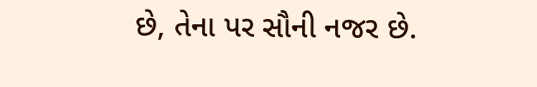છે, તેના પર સૌની નજર છે.